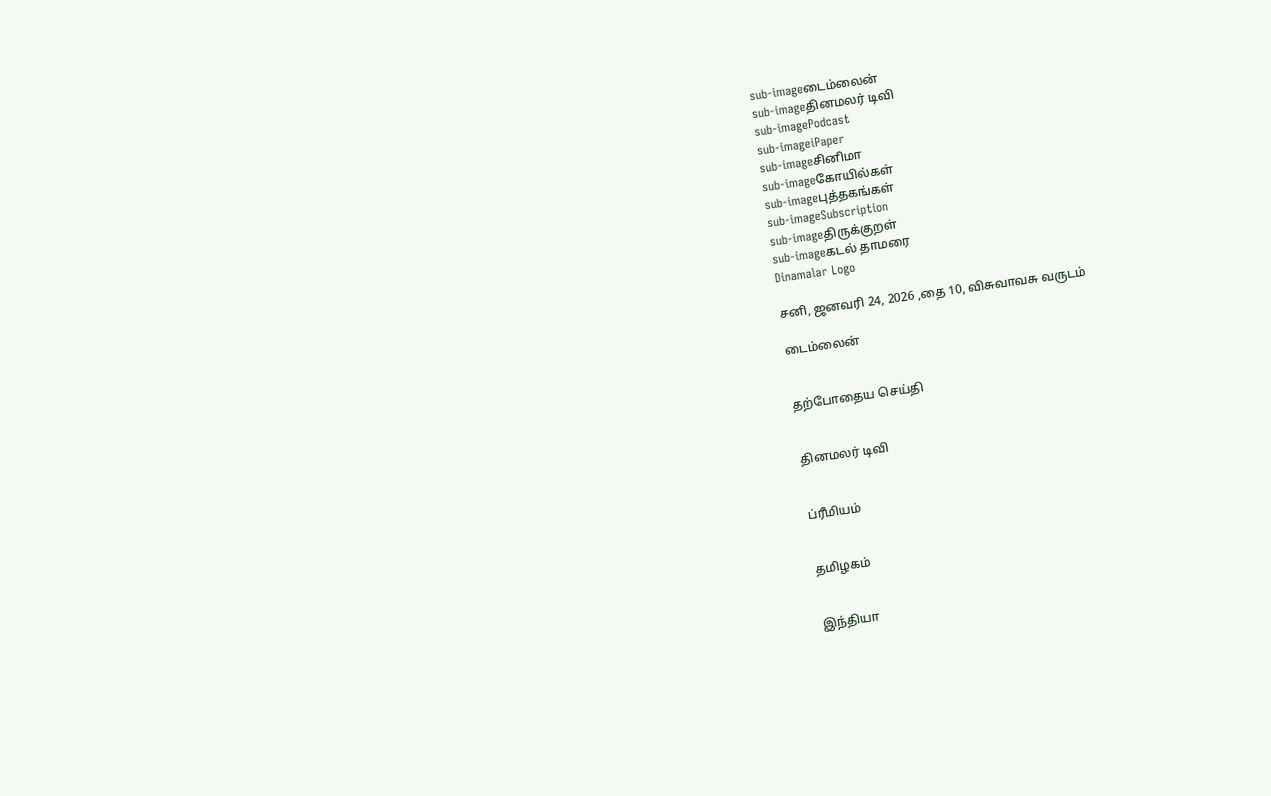sub-imageடைம்லைன்
sub-imageதினமலர் டிவி
sub-imagePodcast
sub-imageiPaper
sub-imageசினிமா
sub-imageகோயில்கள்
sub-imageபுத்தகங்கள்
sub-imageSubscription
sub-imageதிருக்குறள்
sub-imageகடல் தாமரை
Dinamalar Logo

சனி, ஜனவரி 24, 2026 ,தை 10, விசுவாவசு வருடம்

டைம்லைன்


தற்போதைய செய்தி


தினமலர் டிவி


ப்ரீமியம்


தமிழகம்


இந்தியா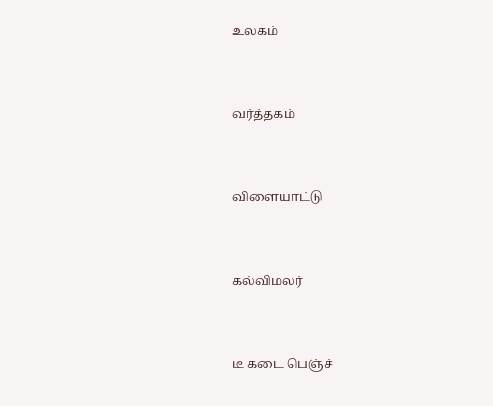உலகம்


வர்த்தகம்


விளையாட்டு


கல்விமலர்


டீ கடை பெஞ்ச்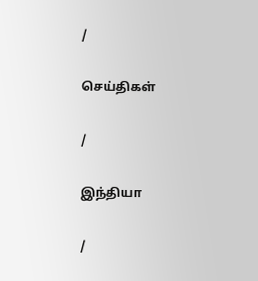/

செய்திகள்

/

இந்தியா

/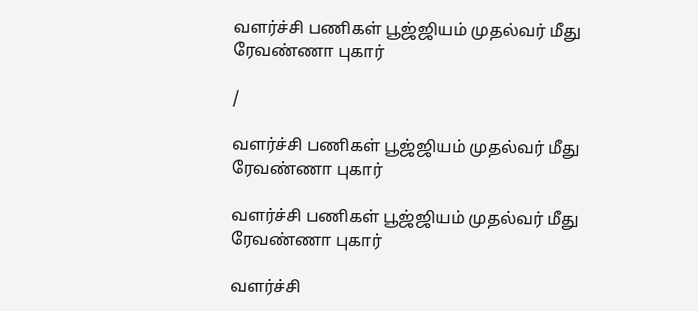வளர்ச்சி பணிகள் பூஜ்ஜியம் முதல்வர் மீது ரேவண்ணா புகார்

/

வளர்ச்சி பணிகள் பூஜ்ஜியம் முதல்வர் மீது ரேவண்ணா புகார்

வளர்ச்சி பணிகள் பூஜ்ஜியம் முதல்வர் மீது ரேவண்ணா புகார்

வளர்ச்சி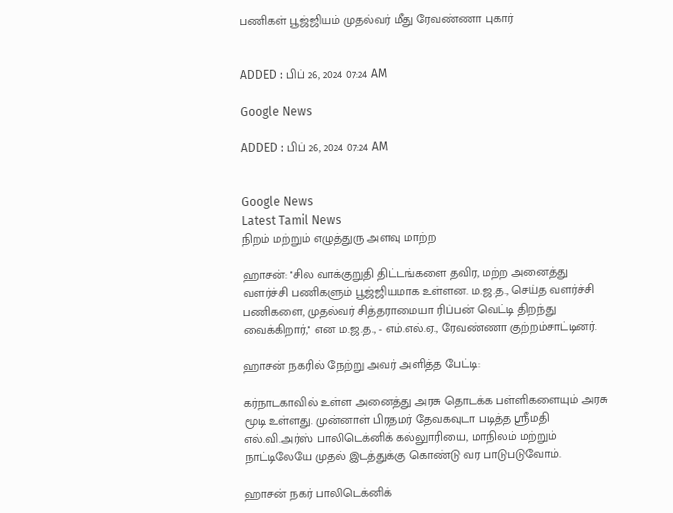பணிகள் பூஜ்ஜியம் முதல்வர் மீது ரேவண்ணா புகார்


ADDED : பிப் 26, 2024 07:24 AM

Google News

ADDED : பிப் 26, 2024 07:24 AM


Google News
Latest Tamil News
நிறம் மற்றும் எழுத்துரு அளவு மாற்ற

ஹாசன்: ''சில வாக்குறுதி திட்டங்களை தவிர, மற்ற அனைத்து வளர்ச்சி பணிகளும் பூஜ்ஜியமாக உள்ளன. ம.ஜ.த., செய்த வளர்ச்சி பணிகளை, முதல்வர் சித்தராமையா ரிப்பன் வெட்டி திறந்து வைக்கிறார்,'' என ம.ஜ.த., - எம்.எல்.ஏ., ரேவண்ணா குற்றம்சாட்டினர்.

ஹாசன் நகரில் நேற்று அவர் அளித்த பேட்டி:

கர்நாடகாவில் உள்ள அனைத்து அரசு தொடக்க பள்ளிகளையும் அரசு மூடி உள்ளது. முன்னாள் பிரதமர் தேவகவுடா படித்த ஸ்ரீமதி எல்.வி.அர்ஸ் பாலிடெக்னிக் கல்லுாரியை, மாநிலம் மற்றும் நாட்டிலேயே முதல் இடத்துக்கு கொண்டு வர பாடுபடுவோம்.

ஹாசன் நகர் பாலிடெக்னிக்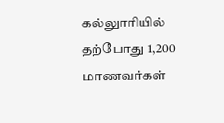கல்லுாரியில் தற்போது 1,200 மாணவர்கள்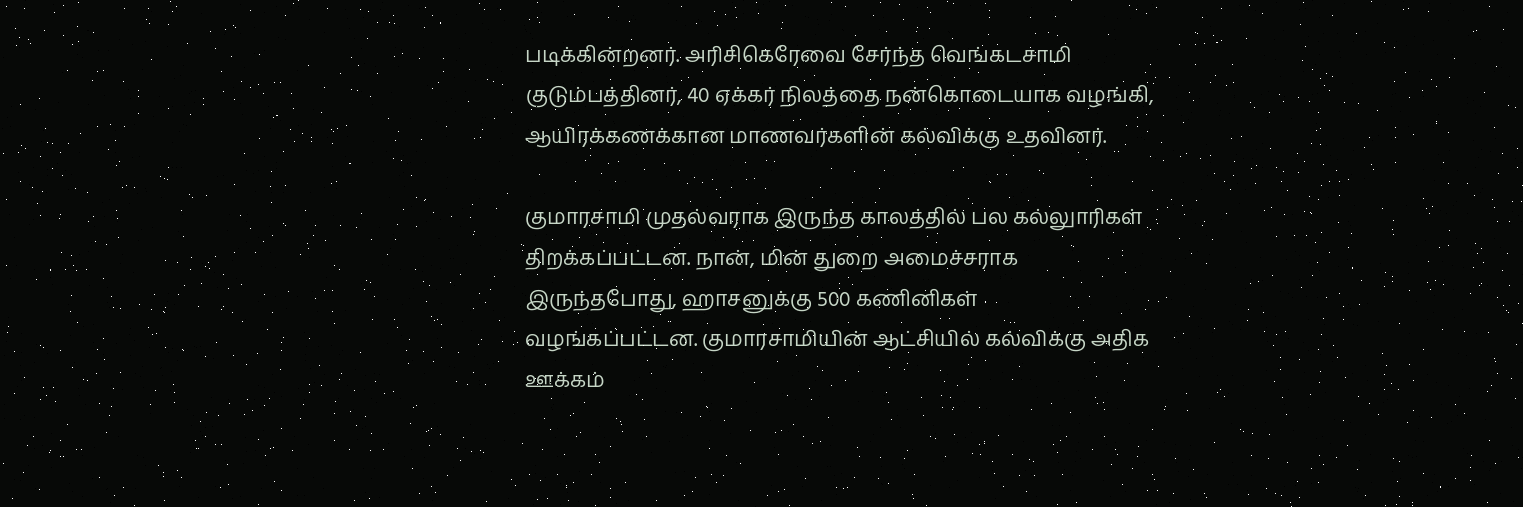படிக்கின்றனர். அரிசிகெரேவை சேர்ந்த வெங்கடசாமி குடும்பத்தினர், 40 ஏக்கர் நிலத்தை நன்கொடையாக வழங்கி, ஆயிரக்கணக்கான மாணவர்களின் கல்விக்கு உதவினர்.

குமாரசாமி முதல்வராக இருந்த காலத்தில் பல கல்லுாரிகள் திறக்கப்பட்டன. நான், மின் துறை அமைச்சராக இருந்தபோது, ஹாசனுக்கு 500 கணினிகள் வழங்கப்பட்டன. குமாரசாமியின் ஆட்சியில் கல்விக்கு அதிக ஊக்கம்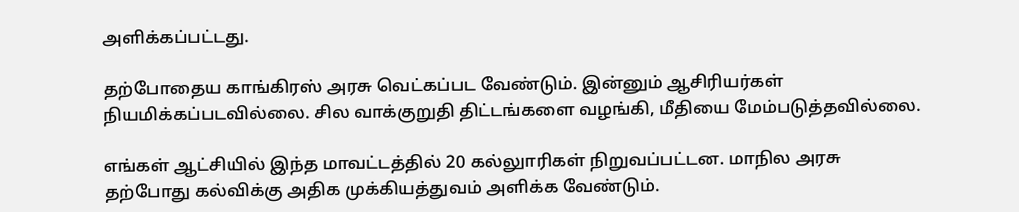அளிக்கப்பட்டது.

தற்போதைய காங்கிரஸ் அரசு வெட்கப்பட வேண்டும். இன்னும் ஆசிரியர்கள் நியமிக்கப்படவில்லை. சில வாக்குறுதி திட்டங்களை வழங்கி, மீதியை மேம்படுத்தவில்லை.

எங்கள் ஆட்சியில் இந்த மாவட்டத்தில் 20 கல்லுாரிகள் நிறுவப்பட்டன. மாநில அரசு தற்போது கல்விக்கு அதிக முக்கியத்துவம் அளிக்க வேண்டும்.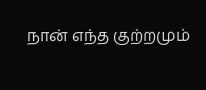நான் எந்த குற்றமும்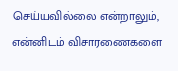செய்யவில்லை என்றாலும், என்னிடம் விசாரணைகளை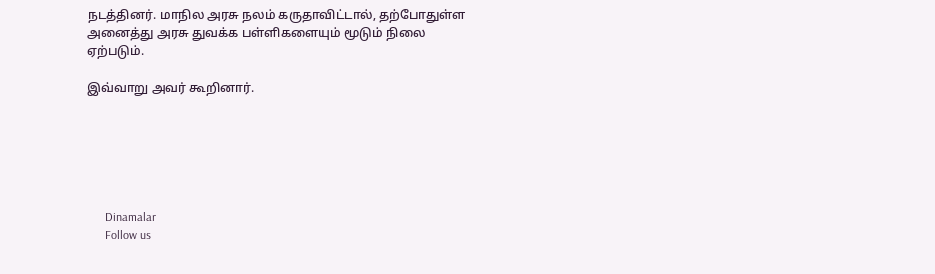நடத்தினர். மாநில அரசு நலம் கருதாவிட்டால், தற்போதுள்ள அனைத்து அரசு துவக்க பள்ளிகளையும் மூடும் நிலை ஏற்படும்.

இவ்வாறு அவர் கூறினார்.






      Dinamalar
      Follow us